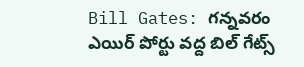Bill Gates: గన్నవరం ఎయిర్ పోర్టు వద్ద బిల్ గేట్స్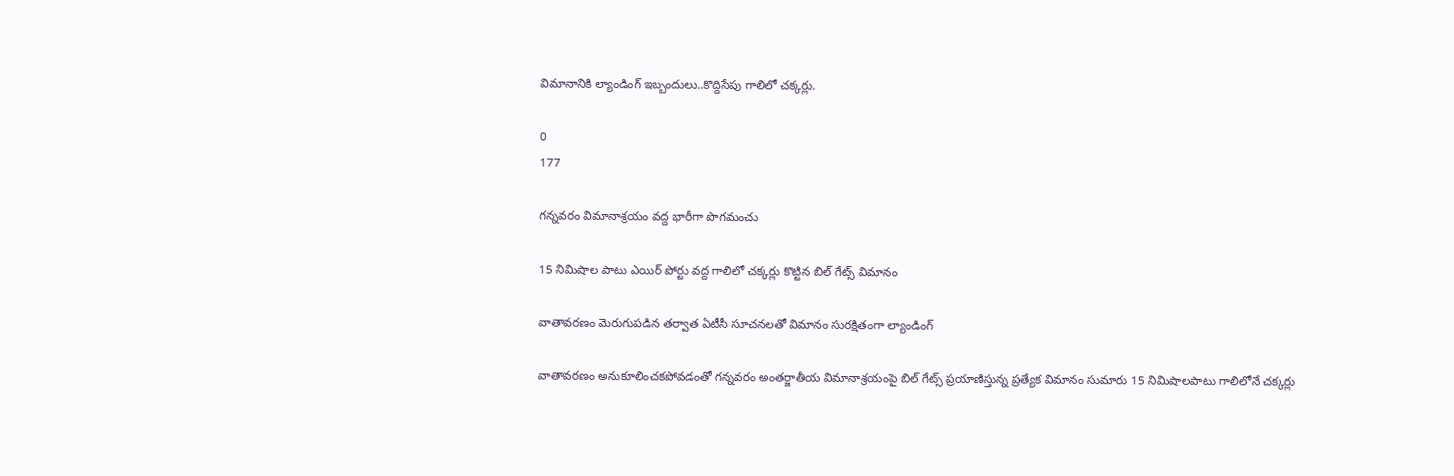విమానానికి ల్యాండింగ్ ఇబ్బందులు..కొద్దిసేపు గాలిలో చక్కర్లు.

0
177

గన్నవరం విమానాశ్రయం వద్ద భారీగా పొగమంచు

15 నిమిషాల పాటు ఎయిర్ పోర్టు వద్ద గాలిలో చక్కర్లు కొట్టిన బిల్ గేట్స్ విమానం

వాతావరణం మెరుగుపడిన తర్వాత ఏటీసీ సూచనలతో విమానం సురక్షితంగా ల్యాండింగ్

వాతావరణం అనుకూలించకపోవడంతో గన్నవరం అంతర్జాతీయ విమానాశ్రయంపై బిల్ గేట్స్ ప్రయాణిస్తున్న ప్రత్యేక విమానం సుమారు 15 నిమిషాలపాటు గాలిలోనే చక్కర్లు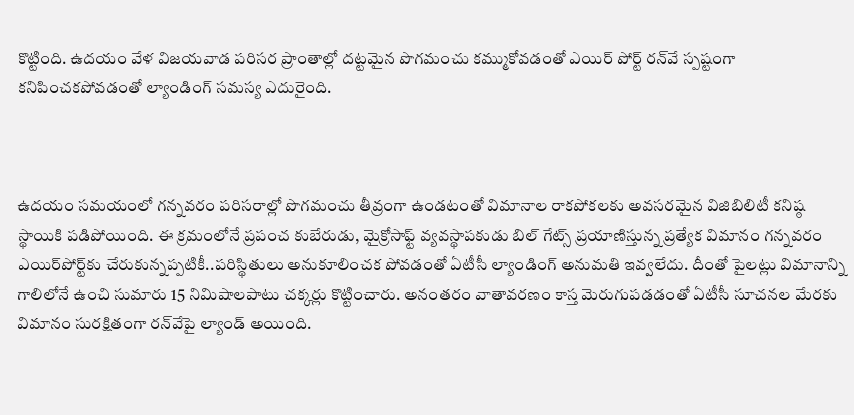కొట్టింది. ఉదయం వేళ విజయవాడ పరిసర ప్రాంతాల్లో దట్టమైన పొగమంచు కమ్ముకోవడంతో ఎయిర్ పోర్ట్ రన్‌వే స్పష్టంగా కనిపించకపోవడంతో ల్యాండింగ్ సమస్య ఎదురైంది.



ఉదయం సమయంలో గన్నవరం పరిసరాల్లో పొగమంచు తీవ్రంగా ఉండటంతో విమానాల రాకపోకలకు అవసరమైన విజిబిలిటీ కనిష్ఠ స్థాయికి పడిపోయింది. ఈ క్రమంలోనే ప్రపంచ కుబేరుడు, మైక్రోసాఫ్ట్ వ్యవస్థాపకుడు బిల్ గేట్స్ ప్రయాణిస్తున్న ప్రత్యేక విమానం గన్నవరం ఎయిర్‌పోర్ట్‌కు చేరుకున్నప్పటికీ..పరిస్థితులు అనుకూలించక పోవడంతో ఏటీసీ ల్యాండింగ్ అనుమతి ఇవ్వలేదు. దీంతో పైలట్లు విమానాన్ని గాలిలోనే ఉంచి సుమారు 15 నిమిషాలపాటు చక్కర్లు కొట్టించారు. అనంతరం వాతావరణం కాస్త మెరుగుపడడంతో ఏటీసీ సూచనల మేరకు విమానం సురక్షితంగా రన్‌వేపై ల్యాండ్ అయింది.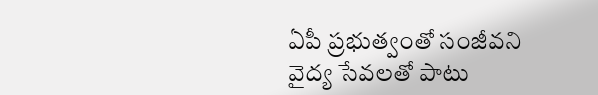ఏపీ ప్రభుత్వంతో సంజీవని వైద్య సేవలతో పాటు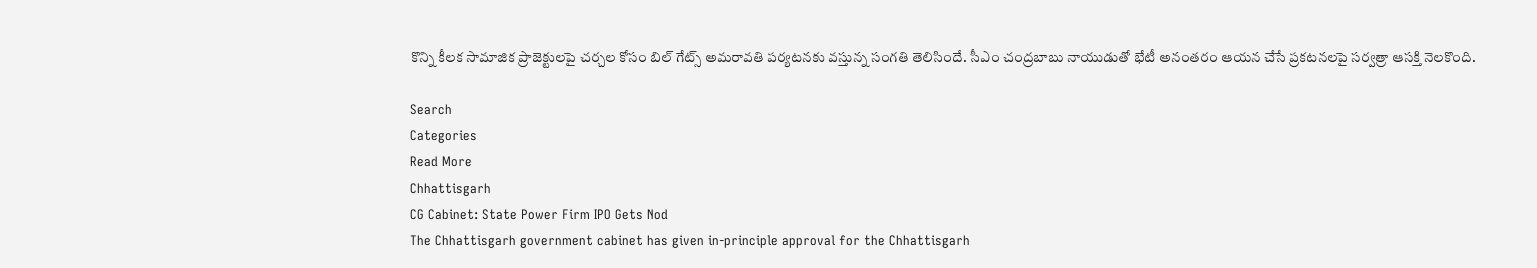కొన్ని కీలక సామాజిక ప్రాజెక్టులపై చర్చల కోసం బిల్ గేట్స్ అమరావతి పర్యటనకు వస్తున్న సంగతి తెలిసిందే. సీఎం చంద్రబాబు నాయుడుతో భేటీ అనంతరం ఆయన చేసే ప్రకటనలపై సర్వత్రా ఆసక్తి నెలకొంది.

Search
Categories
Read More
Chhattisgarh
CG Cabinet: State Power Firm IPO Gets Nod
The Chhattisgarh government cabinet has given in-principle approval for the Chhattisgarh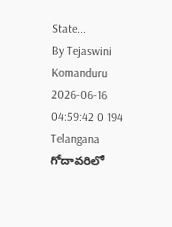State...
By Tejaswini Komanduru 2026-06-16 04:59:42 0 194
Telangana
గోదావరిలో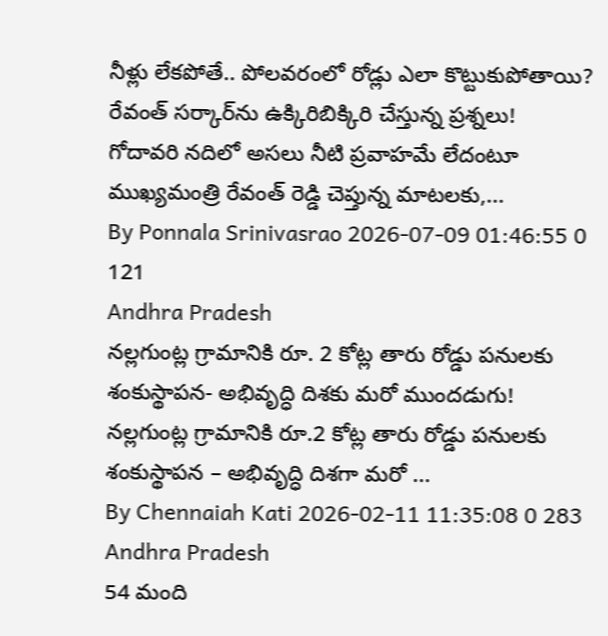నీళ్లు లేకపోతే.. పోలవరంలో రోడ్లు ఎలా కొట్టుకుపోతాయి? రేవంత్ సర్కార్‌ను ఉక్కిరిబిక్కిరి చేస్తున్న ప్రశ్నలు!
గోదావరి నదిలో అసలు నీటి ప్రవాహమే లేదంటూ ముఖ్యమంత్రి రేవంత్ రెడ్డి చెప్తున్న మాటలకు,...
By Ponnala Srinivasrao 2026-07-09 01:46:55 0 121
Andhra Pradesh
నల్లగుంట్ల గ్రామానికి రూ. 2 కోట్ల తారు రోడ్డు పనులకు శంకుస్థాపన- అభివృద్ధి దిశకు మరో ముందడుగు!
నల్లగుంట్ల గ్రామానికి రూ.2 కోట్ల తారు రోడ్డు పనులకు శంకుస్థాపన – అభివృద్ధి దిశగా మరో ...
By Chennaiah Kati 2026-02-11 11:35:08 0 283
Andhra Pradesh
54 మంది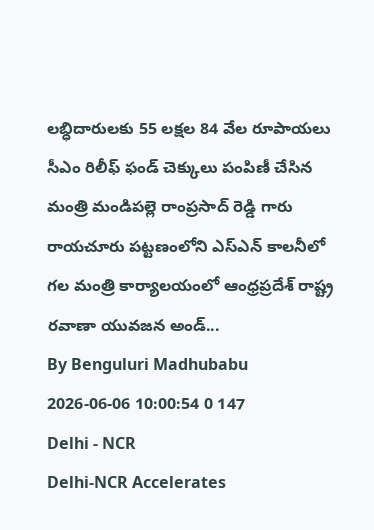లబ్ధిదారులకు 55 లక్షల 84 వేల రూపాయలు సీఎం రిలీఫ్ ఫండ్ చెక్కులు పంపిణీ చేసిన మంత్రి మండిపల్లె రాంప్రసాద్ రెడ్డి గారు
రాయచూరు పట్టణంలోని ఎస్ఎన్ కాలనీలో గల మంత్రి కార్యాలయంలో ఆంధ్రప్రదేశ్ రాష్ట్ర రవాణా యువజన అండ్...
By Benguluri Madhubabu 2026-06-06 10:00:54 0 147
Delhi - NCR
Delhi-NCR Accelerates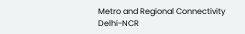Metro and Regional Connectivity
Delhi-NCR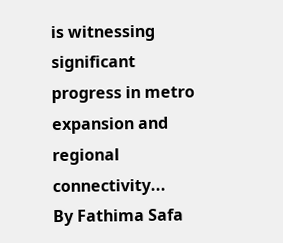is witnessing significant progress in metro expansion and regional connectivity...
By Fathima Safa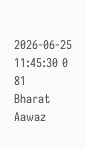2026-06-25 11:45:30 0 81
Bharat Aawaz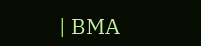| BMA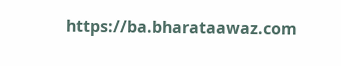https://ba.bharataawaz.com